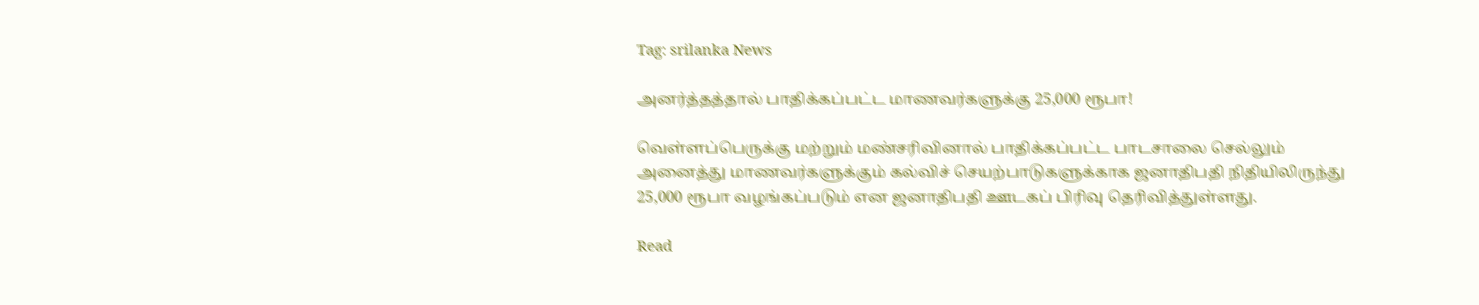Tag: srilanka News

அனர்த்தத்தால் பாதிக்கப்பட்ட மாணவர்களுக்கு 25,000 ரூபா!

வெள்ளப்பெருக்கு மற்றும் மண்சரிவினால் பாதிக்கப்பட்ட பாடசாலை செல்லும் அனைத்து மாணவர்களுக்கும் கல்விச் செயற்பாடுகளுக்காக ஜனாதிபதி நிதியிலிருந்து 25,000 ரூபா வழங்கப்படும் என ஜனாதிபதி ஊடகப் பிரிவு தெரிவித்துள்ளது.

Read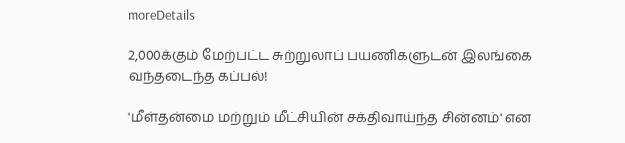moreDetails

2,000க்கும் மேற்பட்ட சுற்றுலாப் பயணிகளுடன் இலங்கை வந்தடைந்த கப்பல்!

'மீள்தன்மை மற்றும் மீட்சியின் சக்திவாய்ந்த சின்னம்' என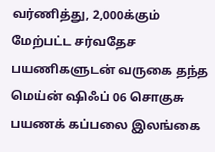வர்ணித்து, 2,000க்கும் மேற்பட்ட சர்வதேச பயணிகளுடன் வருகை தந்த மெய்ன் ஷிஃப் 06 சொகுசு பயணக் கப்பலை இலங்கை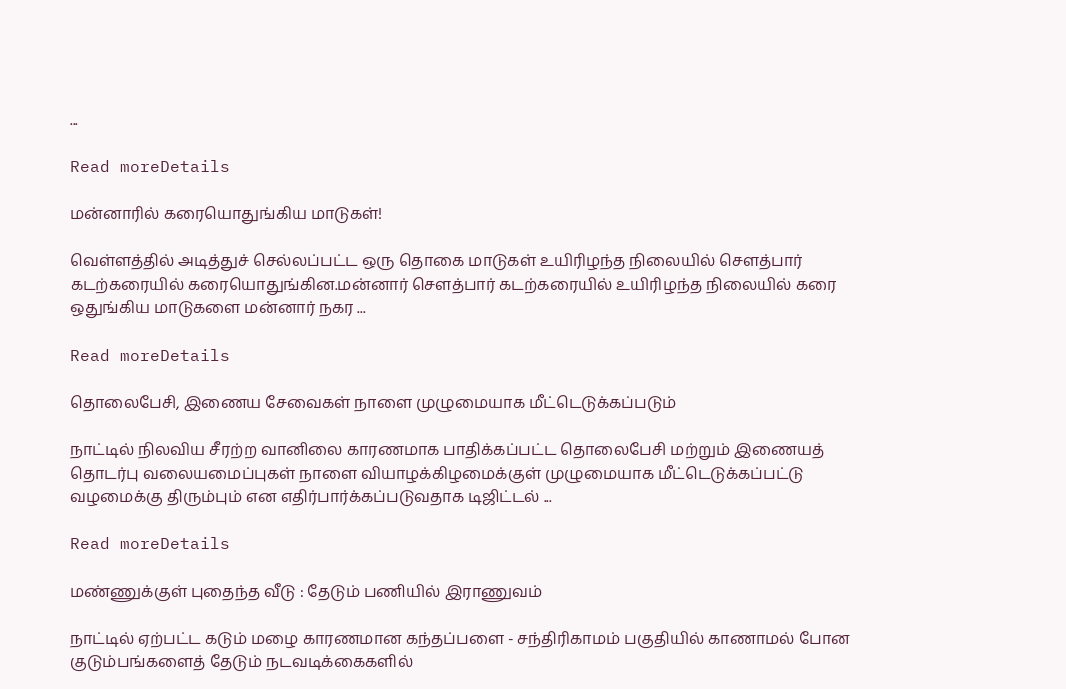...

Read moreDetails

மன்னாரில் கரையொதுங்கிய மாடுகள்!

வெள்ளத்தில் அடித்துச் செல்லப்பட்ட ஒரு தொகை மாடுகள் உயிரிழந்த நிலையில் சௌத்பார் கடற்கரையில் கரையொதுங்கின.மன்னார் சௌத்பார் கடற்கரையில் உயிரிழந்த நிலையில் கரை ஒதுங்கிய மாடுகளை மன்னார் நகர ...

Read moreDetails

தொலைபேசி, இணைய சேவைகள் நாளை முழுமையாக மீட்டெடுக்கப்படும்

நாட்டில் நிலவிய சீரற்ற வானிலை காரணமாக பாதிக்கப்பட்ட தொலைபேசி மற்றும் இணையத் தொடர்பு வலையமைப்புகள் நாளை வியாழக்கிழமைக்குள் முழுமையாக மீட்டெடுக்கப்பட்டு வழமைக்கு திரும்பும் என எதிர்பார்க்கப்படுவதாக டிஜிட்டல் ...

Read moreDetails

மண்ணுக்குள் புதைந்த வீடு : தேடும் பணியில் இராணுவம்

நாட்டில் ஏற்பட்ட கடும் மழை காரணமான கந்தப்பளை - சந்திரிகாமம் பகுதியில் காணாமல் போன குடும்பங்களைத் தேடும் நடவடிக்கைகளில்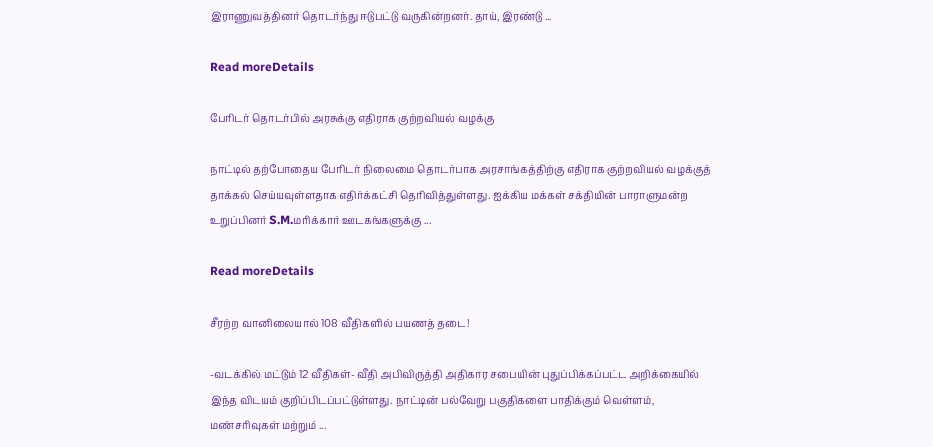இராணுவத்தினர் தொடர்ந்து ஈடுபட்டு வருகின்றனர். தாய், இரண்டு ...

Read moreDetails

பேரிடர் தொடர்பில் அரசுக்கு எதிராக குற்றவியல் வழக்கு

நாட்டில் தற்போதைய பேரிடர் நிலைமை தொடர்பாக அரசாங்கத்திற்கு எதிராக குற்றவியல் வழக்குத் தாக்கல் செய்யவுள்ளதாக எதிர்க்கட்சி தெரிவித்துள்ளது. ஐக்கிய மக்கள் சக்தியின் பாராளுமன்ற உறுப்பினர் S.M.மரிக்கார் ஊடகங்களுக்கு ...

Read moreDetails

சீரற்ற வானிலையால் 108 வீதிகளில் பயணத் தடை!

-வடக்கில் மட்டும் 12 வீதிகள்- வீதி அபிவிருத்தி அதிகார சபையின் புதுப்பிக்கப்பட்ட அறிக்கையில் இந்த விடயம் குறிப்பிடப்பட்டுள்ளது. நாட்டின் பல்வேறு பகுதிகளை பாதிக்கும் வெள்ளம், மண்சரிவுகள் மற்றும் ...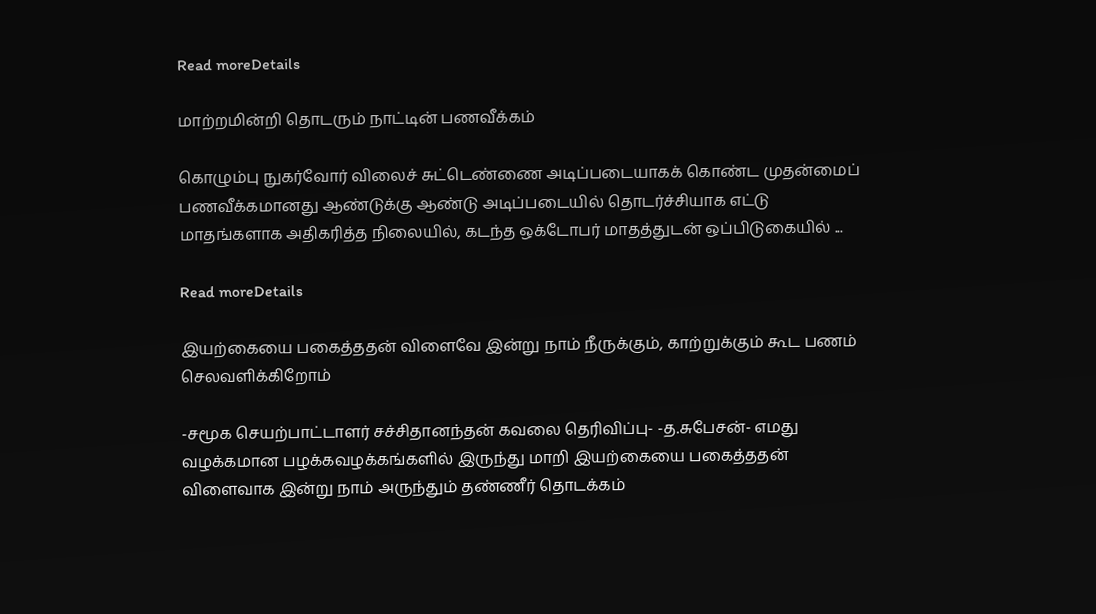Read moreDetails

மாற்றமின்றி தொடரும் நாட்டின் பணவீக்கம்

கொழும்பு நுகர்வோர் விலைச் சுட்டெண்ணை அடிப்படையாகக் கொண்ட முதன்மைப் பணவீக்கமானது ஆண்டுக்கு ஆண்டு அடிப்படையில் தொடர்ச்சியாக எட்டு மாதங்களாக அதிகரித்த நிலையில், கடந்த ஒக்டோபர் மாதத்துடன் ஒப்பிடுகையில் ...

Read moreDetails

இயற்கையை பகைத்ததன் விளைவே இன்று நாம் நீருக்கும், காற்றுக்கும் கூட பணம் செலவளிக்கிறோம்

-சமூக செயற்பாட்டாளர் சச்சிதானந்தன் கவலை தெரிவிப்பு- -த.சுபேசன்- எமது வழக்கமான பழக்கவழக்கங்களில் இருந்து மாறி இயற்கையை பகைத்ததன் விளைவாக இன்று நாம் அருந்தும் தண்ணீர் தொடக்கம்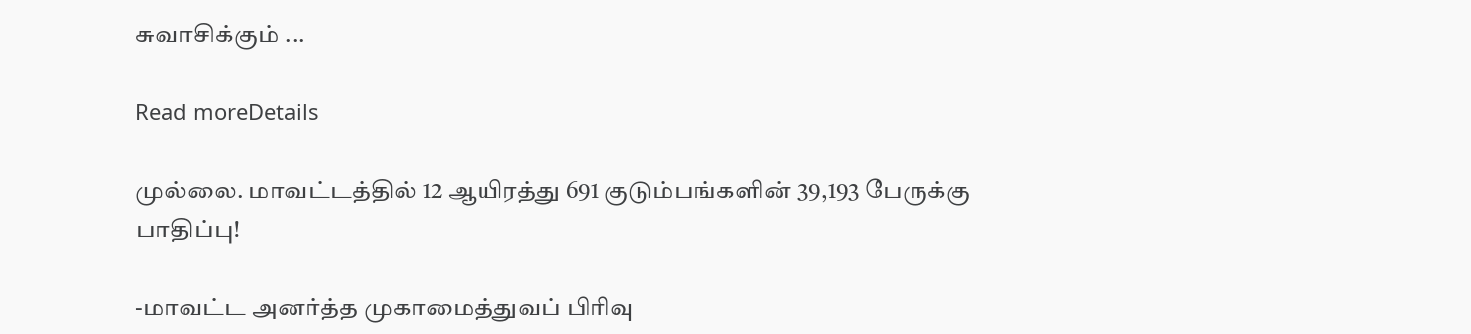சுவாசிக்கும் ...

Read moreDetails

முல்லை. மாவட்டத்தில் 12 ஆயிரத்து 691 குடும்பங்களின் 39,193 பேருக்கு பாதிப்பு!

-மாவட்ட அனர்த்த முகாமைத்துவப் பிரிவு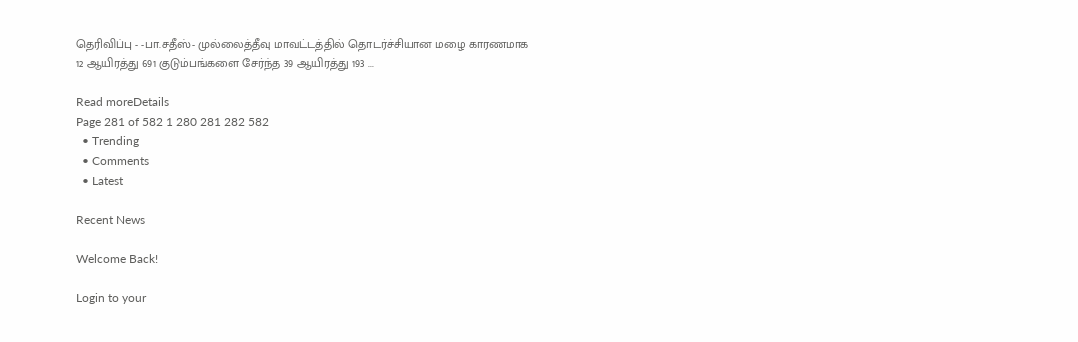தெரிவிப்பு - -பா.சதீஸ்- முல்லைத்தீவு மாவட்டத்தில் தொடர்ச்சியான மழை காரணமாக 12 ஆயிரத்து 691 குடும்பங்களை சேர்ந்த 39 ஆயிரத்து 193 ...

Read moreDetails
Page 281 of 582 1 280 281 282 582
  • Trending
  • Comments
  • Latest

Recent News

Welcome Back!

Login to your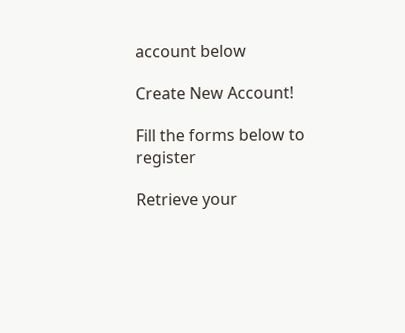account below

Create New Account!

Fill the forms below to register

Retrieve your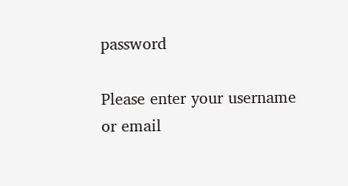password

Please enter your username or email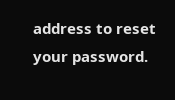address to reset your password.